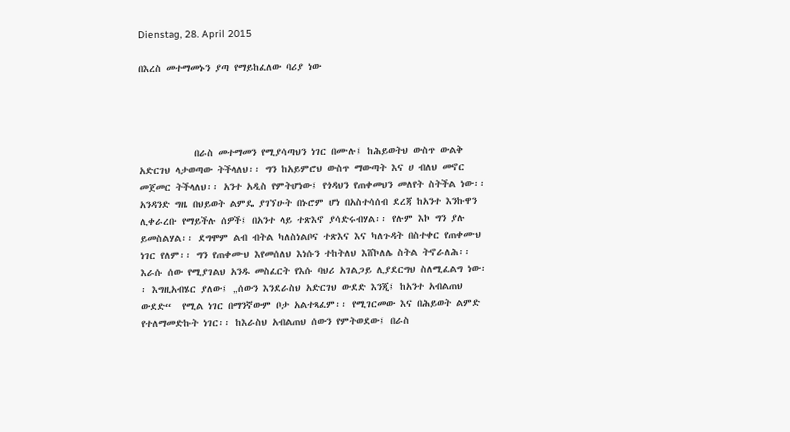Dienstag, 28. April 2015

በእረስ መተማመኑን ያጣ የማይከፈለው ባሪያ ነው




           በራስ መተማመን የሚያሳጣህን ነገር በሙሉ፤ ከሕይወትህ ውስጥ ውልቅ አድርገህ ላታወጣው ትችላለህ፡፡ ግን ከአይምሮህ ውስጥ ማውጣት እና ሀ ብለህ መኖር መጀመር ትችላለህ፡፡ አንተ አዲስ የምትሆነው፤ የጎዳህን የጠቀመህን መለየት ስትችል ነው፡፡ አንዳንድ ግዜ በህይወት ልምዴ ያገኘሁት በኑሮም ሆነ በአስተሳሰብ ደረጃ ከአንተ እንኩዋን ሊቀራረቡ የማይችሉ ሰዎች፤ በአንተ ላይ ተጽእኖ ያሳድሩብሃል፡፡ የሉም እኮ ግን ያሉ ይመስልሃል፡፡ ደግሞም ልብ ብትል ካለስነልቦና ተጽእና እና ካለጉዳት በስተቀር የጠቀሙህ ነገር የለም፡፡ ግን የጠቀሙህ እየመሰለህ እነሱን ተከትለህ እሸኮለሌ ስትል ትኖራለሕ፡፡ እራሱ ሰው የሚያገልህ አንዱ መስፈርት የእሱ ባህሪ አገልጋይ ሊያደርግህ ስለሚፈልግ ነው፡፡ እግዚአብሄር ያለው፤ „ሰውን እንደራስህ አድርገህ ውደድ እንጂ፤ ከአንተ አብልጠህ ውደድ“  የሚል ነገር በማንኛውም ቦታ አልተጻፈም፡፡ የሚገርመው እና በሕይወት ልምድ የተለማመድኩት ነገር፡፡ ከእራስህ አብልጠህ ሰውን የምትወደው፤ በራስ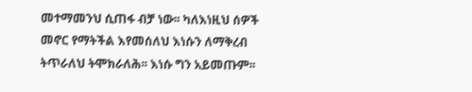መተማመንህ ሲጠፋ ብቻ ነው፡፡ ካለእነዚህ ሰዎች መኖር የማትችል እየመሰለህ እነሱን ለማቅረብ ትጥራለህ ትሞክራለሕ፡፡ እነሱ ግን አይመጡም፡፡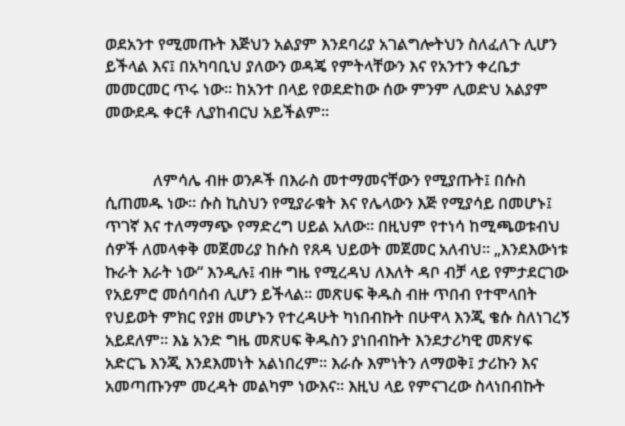ወደአንተ የሚመጡት እጅህን አልያም እንደባሪያ አገልግሎትህን ስለፈለጉ ሊሆን ይችላል እና፤ በአካባቢህ ያለውን ወዳጄ የምትላቸውን እና የአንተን ቀረቤታ መመርመር ጥሩ ነው፡፡ ከአንተ በላይ የወደድከው ሰው ምንም ሊወድህ አልያም መውደዱ ቀርቶ ሊያከብርህ አይችልም፡፡


            ለምሳሌ ብዙ ወንዶች በእራስ መተማመናቸውን የሚያጡት፤ በሱስ ሲጠመዱ ነው፡፡ ሱስ ኪስህን የሚያራቁት እና የሌላውን እጅ የሚያሳይ በመሆኑ፤ ጥገኛ እና ተለማማጭ የማድረግ ሀይል አለው፡፡ በዚህም የተነሳ ከሚጫወቱብህ ሰዎች ለመላቀቅ መጀመሪያ ከሱስ የጸዳ ህይወት መጀመር አለብህ፡፡ „እንደእውነቱ ኩራት እራት ነው“ እንዲሉ፤ ብዙ ግዜ የሚረዳህ ለእለት ዳቦ ብቻ ላይ የምታደርገው የአይምሮ መሰባሰብ ሊሆን ይችላል፡፡ መጽሀፍ ቅዱስ ብዙ ጥበብ የተሞላበት የህይወት ምክር የያዘ መሆኑን የተረዳሁት ካነበብኩት በሁዋላ እንጂ ቄሱ ስለነገረኝ አይደለም፡፡ እኔ አንድ ግዜ መጽሀፍ ቅዱስን ያነበብኩት እንደታሪካዊ መጽሃፍ አድርጌ እንጂ እንደእመነት አልነበረም፡፡ እራሱ እምነትን ለማወቅ፤ ታሪኩን እና አመጣጡንም መረዳት መልካም ነውእና፡፡ እዚህ ላይ የምናገረው ስላነበብኩት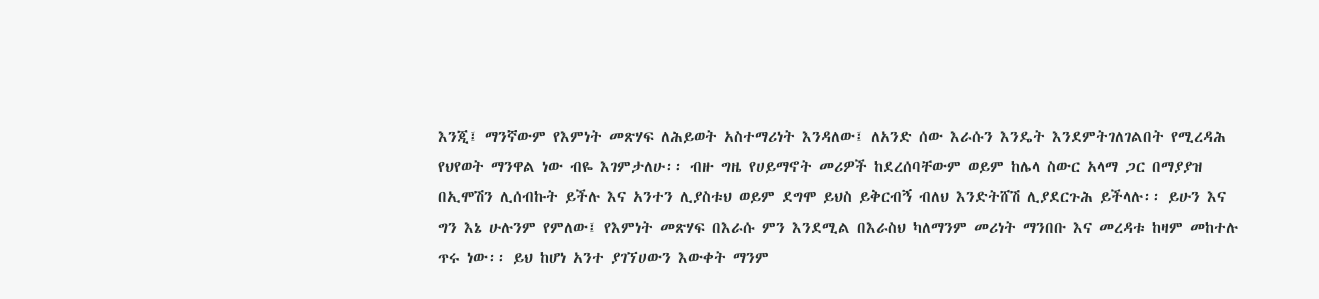እንጂ፤ ማንኛውም የእምነት መጽሃፍ ለሕይወት አስተማሪነት እንዳለው፤ ለአንድ ሰው እራሱን እንዴት እንደምትገለገልበት የሚረዳሕ የህየወት ማንዋል ነው ብዬ እገምታለሁ፡፡ ብዙ ግዜ የሀይማኖት መሪዎች ከደረሰባቸውም ወይም ከሌላ ስውር አላማ ጋር በማያያዝ በኢሞሽን ሊሰብኩት ይችሉ እና አንተን ሊያስቱህ ወይም ደግሞ ይህስ ይቅርብኝ ብለህ እንድትሸሽ ሊያደርጉሕ ይችላሉ፡፡ ይሁን እና ግን እኔ ሁሉንም የምለው፤ የእምነት መጽሃፍ በእራሱ ምን እንደሚል በእራስህ ካለማንም መሪነት ማንበቡ እና መረዳቱ ከዛም መከተሉ ጥሩ ነው፡፡ ይህ ከሆነ አንተ ያገኘሀውን እውቀት ማንም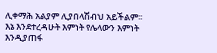ሊቀማሕ አልያም ሊያበላሽብህ አይችልም፡፡
እኔ እንደተረዳሁት እምነት የሌላውን እምነት እንዲያጠፋ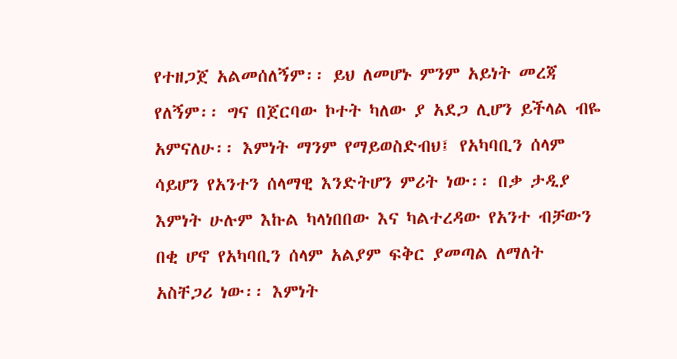የተዘጋጀ አልመሰለኝም፡፡ ይህ ለመሆኑ ምንም አይነት መረጃ የለኝም፡፡ ግና በጀርባው ኮተት ካለው ያ አደጋ ሊሆን ይችላል ብዬ አምናለሁ፡፡ እምነት ማንም የማይወስድብህ፤ የአካባቢን ሰላም ሳይሆን የአንተን ሰላማዊ እንድትሆን ምሪት ነው፡፡ በቃ ታዲያ እምነት ሁሉም እኩል ካላነበበው እና ካልተረዳው የአንተ ብቻውን በቂ ሆኖ የአካባቢን ሰላም አልያም ፍቅር ያመጣል ለማለት አስቸጋሪ ነው፡፡ እምነት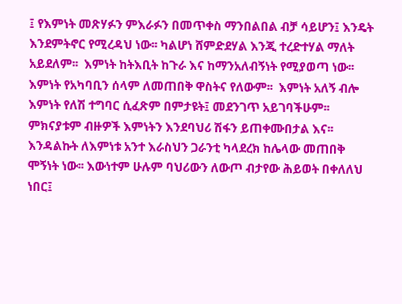፤ የእምነት መጽሃፉን ምእራፉን በመጥቀስ ማንበልበል ብቻ ሳይሆን፤ እንዴት እንደምትኖር የሚረዳህ ነው፡፡ ካልሆነ ሸምድደሃል እንጂ ተረድተሃል ማለት አይደለም፡፡  እምነት ከትእቢት ከጉራ እና ከማንአለብኝነት የሚያወጣ ነው፡፡  እምነት የአካባቢን ሰላም ለመጠበቅ ዋስትና የለውም፡፡  እምነት አለኝ ብሎ እምነት የለሽ ተግባር ሲፈጽም በምታዩት፤ መደንገጥ አይገባችሁም፡፡ ምክናያቱም ብዙዎች እምነትን እንደባህሪ ሽፋን ይጠቀሙበታል እና፡፡ እንዳልኩት ለእምነቱ አንተ እራስህን ጋራንቲ ካላደረክ ከሌላው መጠበቅ ሞኝነት ነው፡፡ እውነተም ሁሉም ባህሪውን ለውጦ ብታየው ሕይወት በቀለለህ ነበር፤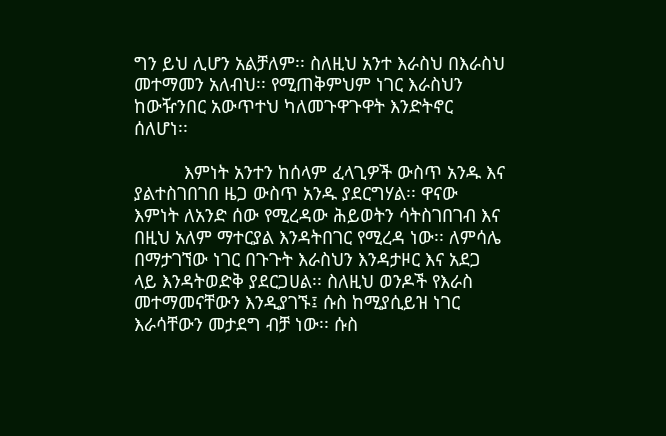ግን ይህ ሊሆን አልቻለም፡፡ ስለዚህ አንተ እራስህ በእራስህ መተማመን አለብህ፡፡ የሚጠቅምህም ነገር እራስህን ከውዥንበር አውጥተህ ካለመጉዋጉዋት እንድትኖር ሰለሆነ፡፡

          እምነት አንተን ከሰላም ፈላጊዎች ውስጥ አንዱ እና ያልተስገበገበ ዜጋ ውስጥ አንዱ ያደርግሃል፡፡ ዋናው እምነት ለአንድ ሰው የሚረዳው ሕይወትን ሳትስገበገብ እና በዚህ አለም ማተርያል እንዳትበገር የሚረዳ ነው፡፡ ለምሳሌ በማታገኘው ነገር በጉጉት እራስህን እንዳታዞር እና አደጋ ላይ እንዳትወድቅ ያደርጋሀል፡፡ ስለዚህ ወንዶች የእራስ መተማመናቸውን እንዲያገኙ፤ ሱስ ከሚያሲይዝ ነገር እራሳቸውን መታደግ ብቻ ነው፡፡ ሱስ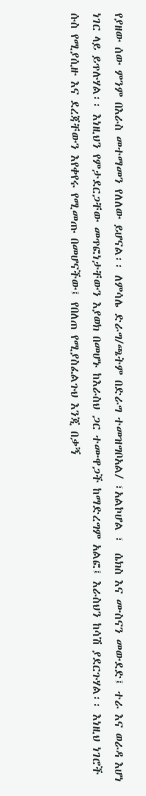የያዘው ሰው ምንም በእራስ መተማመን የለለው ይሆናል፡፡ ለምሳሌ ድራግ/ጫትም በድራግ ተመዝግቦአል/ ፣አልኮሆል ፣  ሴክስ እና ሙስናን መውደድ፤ ተራ እና ወራዳ እሆነ ነገር ላይ ይጥሉሃል፡፡ እነዚህን የምታደርጋቸው መጥፎነታቸውን እያወክ በመሆኑ ከእራስህ ጋር ተሙዋጋች ከማድረግም አልፎ፤ እራስህን ከሳሽ ያደርጉሃል፡፡ እነዚህ ነገሮች ሱስ የሚያሲዙ እና ደረጃቸውን እየቀየሩ የሚመጡ በመሆናችው፤ የበለጠ የሚያስፈልጉህ እንጂ በቃኝ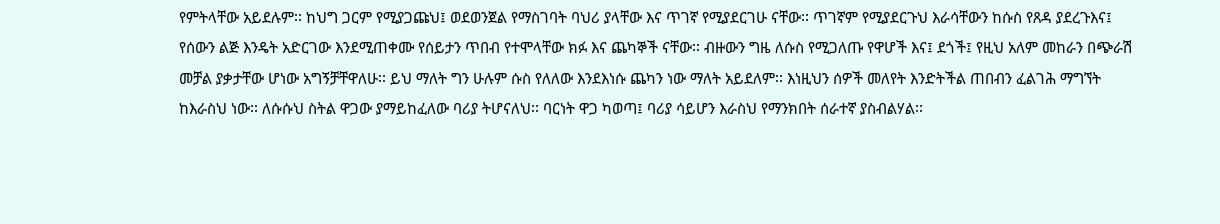የምትላቸው አይደሉም፡፡ ከህግ ጋርም የሚያጋጩህ፤ ወደወንጀል የማስገባት ባህሪ ያላቸው እና ጥገኛ የሚያደርገሁ ናቸው፡፡ ጥገኛም የሚያደርጉህ እራሳቸውን ከሱስ የጸዳ ያደረጉእና፤ የሰውን ልጅ እንዴት አድርገው እንደሚጠቀሙ የሰይታን ጥበብ የተሞላቸው ክፉ እና ጨካኞች ናቸው፡፡ ብዙውን ግዜ ለሱስ የሚጋለጡ የዋሆች እና፤ ደጎች፤ የዚህ አለም መከራን በጭራሽ መቻል ያቃታቸው ሆነው አግኝቻቸዋለሁ፡፡ ይህ ማለት ግን ሁሉም ሱስ የለለው እንደእነሱ ጨካን ነው ማለት አይደለም፡፡ እነዚህን ሰዎች መለየት እንድትችል ጠበብን ፈልገሕ ማግኘት ከእራስህ ነው፡፡ ለሱሱህ ስትል ዋጋው ያማይከፈለው ባሪያ ትሆናለህ፡፡ ባርነት ዋጋ ካወጣ፤ ባሪያ ሳይሆን እራስህ የማንክበት ሰራተኛ ያስብልሃል፡፡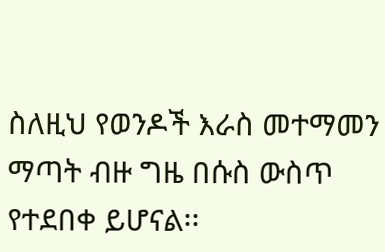ስለዚህ የወንዶች እራስ መተማመን ማጣት ብዙ ግዜ በሱስ ውስጥ የተደበቀ ይሆናል፡፡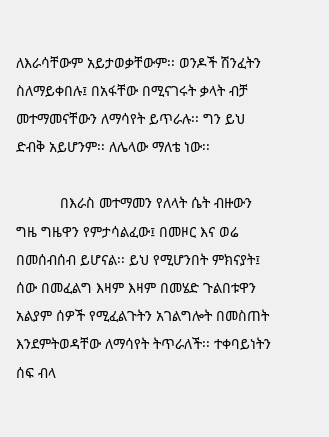ለእራሳቸውም አይታወቃቸውም፡፡ ወንዶች ሽንፈትን ስለማይቀበሉ፤ በአፋቸው በሚናገሩት ቃላት ብቻ መተማመናቸውን ለማሳየት ይጥራሉ፡፡ ግን ይህ ድብቅ አይሆንም፡፡ ለሌላው ማለቴ ነው፡፡

           በእራስ መተማመን የለላት ሴት ብዙውን ግዜ ግዜዋን የምታሳልፈው፤ በመዞር እና ወሬ በመሰብሰብ ይሆናል፡፡ ይህ የሚሆንበት ምክናያት፤ ሰው በመፈልግ እዛም እዛም በመሄድ ጉልበቱዋን አልያም ሰዎች የሚፈልጉትን አገልግሎት በመስጠት እንደምትወዳቸው ለማሳየት ትጥራለች፡፡ ተቀባይነትን ሰፍ ብላ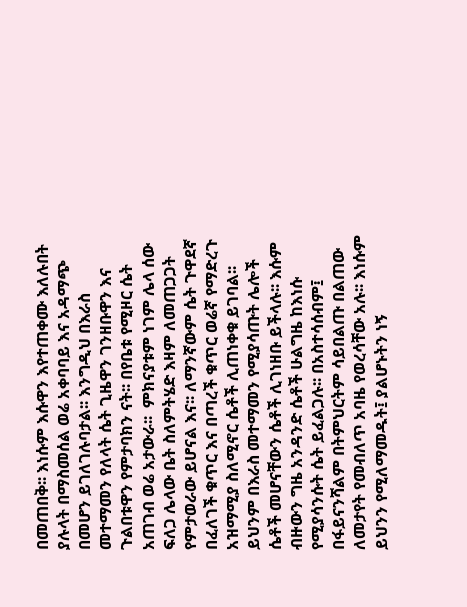በመጠበቅ፡፡ እነሱም እሱዋን እየተጠቀሙ እለሉበት ያሉላት በማስመሰል ወሬ አቀባባይ እና አዳማጭ በመሆን ይገለገሉባታል፡፡ እንግዲህ በእራስ መተማመን የለላት ሴት ጊዜዋን ገንዘቡዋን እና ጉልበቱዋን የምታባክን ናት፡፡ በየቤቱ የሚዞር ሴት አጠገብ ወሬ አታውራ፡፡  ምክናያቱም ነገም ሌላ ሰው ፍለጋ ሌላው ቤት ስለምትሄድ እዛም ለመጠጋጋት የምታወራው ይሆናል እና፡፡ ለማንኛውም ሴት ጉዋደኛ በፈለገች ቁጥር እና በጣረች ቁጥር ወሬኛ የማድረጉ አዝማሚያ ስለሚኖር ሴቶች ሊጠነቀቁ ይገባል፡፡ ይህንም በእራስ መተማመን የሚያሳጡት ሌሎች ሴቶች መሆናቸውን ሴቶች ሊገነዘቡ ይችላሉ፡፡ እሱም ብዙውን ግዜ አንዳንድ ሴቶች ሁልግዜ ከእነሱ የሚያሳንሱት ሴት ይፈልጋሉ፡፡ በአስተሳሰብም፤ በፋይናንሻልም በትምህርትም ሳይበልጡ በልጠው ለመታየት የመብለጥ አባዜ የወረሳቸው አሉ፡፡ እነሱም ይህንን የሚለማመዱት፤ ያልሆኑትን ነኝ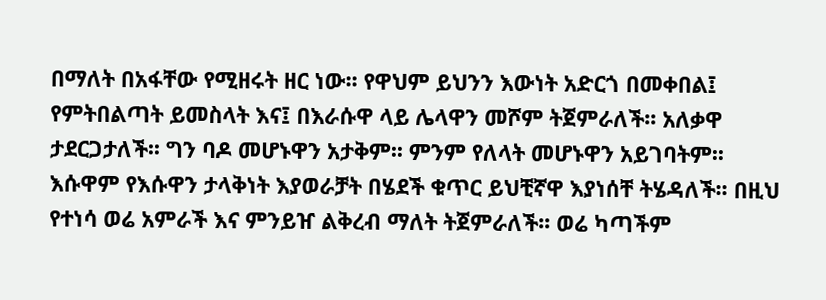በማለት በአፋቸው የሚዘሩት ዘር ነው፡፡ የዋህም ይህንን እውነት አድርጎ በመቀበል፤ የምትበልጣት ይመስላት እና፤ በእራሱዋ ላይ ሌላዋን መሾም ትጀምራለች፡፡ አለቃዋ ታደርጋታለች፡፡ ግን ባዶ መሆኑዋን አታቅም፡፡ ምንም የለላት መሆኑዋን አይገባትም፡፡ እሱዋም የእሱዋን ታላቅነት እያወራቻት በሄደች ቁጥር ይህቺኛዋ እያነሰቸ ትሄዳለች፡፡ በዚህ የተነሳ ወሬ አምራች እና ምንይዠ ልቅረብ ማለት ትጀምራለች፡፡ ወሬ ካጣችም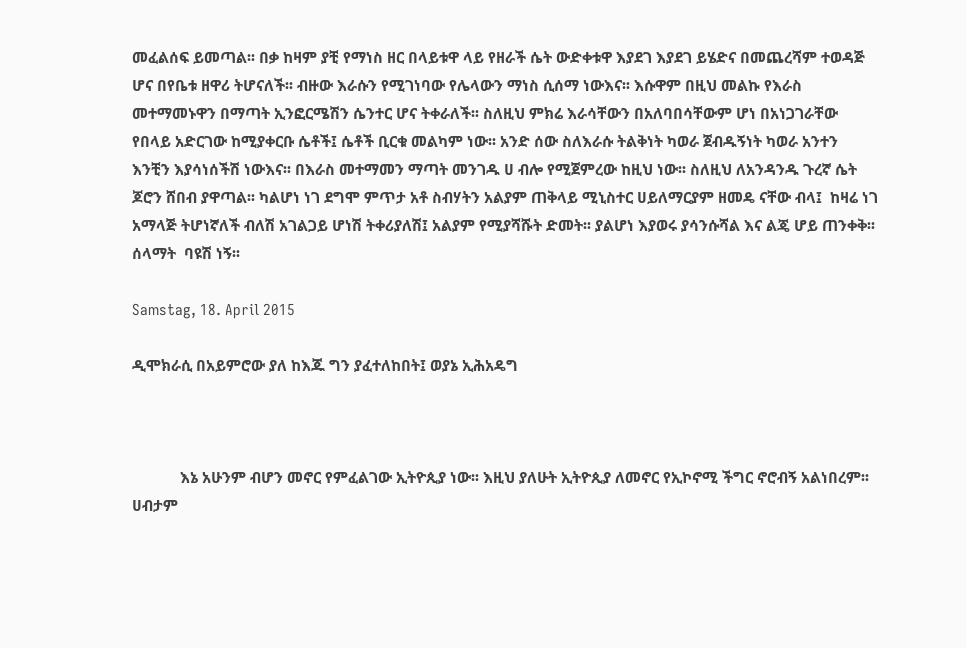መፈልሰፍ ይመጣል፡፡ በቃ ከዛም ያቺ የማነስ ዘር በላይቱዋ ላይ የዘራች ሴት ውድቀቱዋ እያደገ እያደገ ይሄድና በመጨረሻም ተወዳጅ ሆና በየቤቱ ዘዋሪ ትሆናለች፡፡ ብዙው እራሱን የሚገነባው የሌላውን ማነስ ሲሰማ ነውእና፡፡ እሱዋም በዚህ መልኩ የእራስ መተማመኑዋን በማጣት ኢንፎርሜሽን ሴንተር ሆና ትቀራለች፡፡ ስለዚህ ምክሬ እራሳቸውን በአለባበሳቸውም ሆነ በአነጋገራቸው የበላይ አድርገው ከሚያቀርቡ ሴቶች፤ ሴቶች ቢርቁ መልካም ነው፡፡ አንድ ሰው ስለእራሱ ትልቅነት ካወራ ጀብዱኝነት ካወራ አንተን እንቺን እያሳነሰችሽ ነውእና፡፡ በእራስ መተማመን ማጣት መንገዱ ሀ ብሎ የሚጀምረው ከዚህ ነው፡፡ ስለዚህ ለአንዳንዱ ጉረኛ ሴት ጆሮን ሸበብ ያዋጣል፡፡ ካልሆነ ነገ ደግሞ ምጥታ አቶ ስብሃትን አልያም ጠቅላይ ሚኒስተር ሀይለማርያም ዘመዴ ናቸው ብላ፤  ከዛሬ ነገ አማላጅ ትሆነኛለች ብለሽ አገልጋይ ሆነሽ ትቀሪያለሽ፤ አልያም የሚያሻሹት ድመት፡፡ ያልሆነ እያወሩ ያሳንሱሻል እና ልጄ ሆይ ጠንቀቅ፡፡ ሰላማት  ባዩሽ ነኝ፡፡

Samstag, 18. April 2015

ዲሞክራሲ በአይምሮው ያለ ከእጁ ግን ያፈተለከበት፤ ወያኔ ኢሕአዴግ



            እኔ አሁንም ብሆን መኖር የምፈልገው ኢትዮጲያ ነው፡፡ እዚህ ያለሁት ኢትዮጲያ ለመኖር የኢኮኖሚ ችግር ኖሮብኝ አልነበረም፡፡ ሀብታም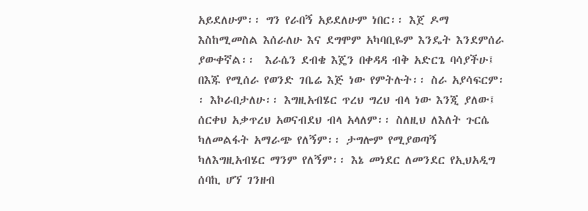አይደለሁም፡፡ ግን የራበኝ አይደለሁም ነበር፡፡ እጀ ዶማ እስከሚመስል እሰራለሁ እና ደግሞም አካባቢዬም እንዴት እንደምሰራ ያውቀኛል፡፡  እራሴን ደብቄ እጄን በቀዳዳ ብቅ አድርጌ ባሳያችሁ፤ በእጁ የሚሰራ የወንድ ገቤሬ እጅ ነው የምትሉት፡፡ ስራ አያሳፍርም፡፡ እኮራበታለሁ፡፡ እግዚአብሄር ጥረህ ግረህ ብላ ነው እንጂ ያለው፤ ሰርቀህ አቃጥረህ አወናብደህ ብላ አላለም፡፡ ስለዚህ ለእለት ጉርሴ ካለመልፋት አማራጭ የለኝም፡፡ ታግሎም የሚያወጣኝ ካለእግዚአብሄር ማንም የለኝም፡፡ እኔ መነደር ለመንደር የኢህአዲግ ሰባኪ ሆኘ ገንዘብ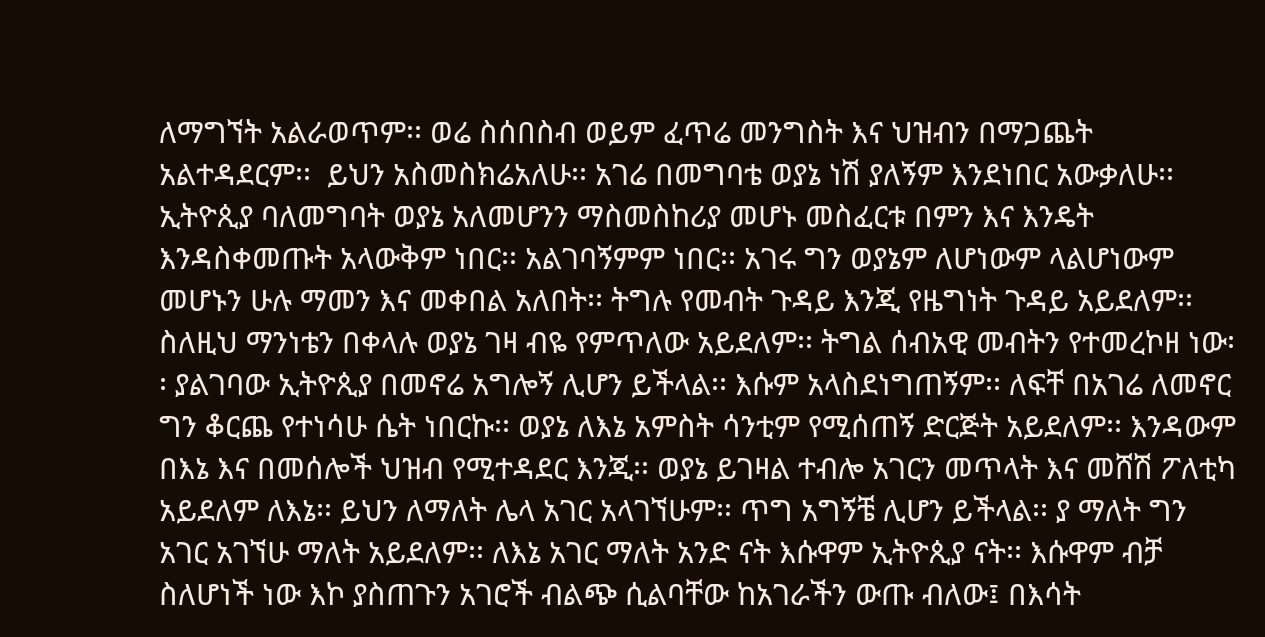ለማግኘት አልራወጥም፡፡ ወሬ ስሰበስብ ወይም ፈጥሬ መንግስት እና ህዝብን በማጋጨት አልተዳደርም፡፡  ይህን አስመስክሬአለሁ፡፡ አገሬ በመግባቴ ወያኔ ነሽ ያለኝም እንደነበር አውቃለሁ፡፡ ኢትዮጲያ ባለመግባት ወያኔ አለመሆንን ማስመስከሪያ መሆኑ መስፈርቱ በምን እና እንዴት እንዳስቀመጡት አላውቅም ነበር፡፡ አልገባኝምም ነበር፡፡ አገሩ ግን ወያኔም ለሆነውም ላልሆነውም መሆኑን ሁሉ ማመን እና መቀበል አለበት፡፡ ትግሉ የመብት ጉዳይ እንጂ የዜግነት ጉዳይ አይደለም፡፡ ስለዚህ ማንነቴን በቀላሉ ወያኔ ገዛ ብዬ የምጥለው አይደለም፡፡ ትግል ሰብአዊ መብትን የተመረኮዘ ነው፡፡ ያልገባው ኢትዮጲያ በመኖሬ አግሎኝ ሊሆን ይችላል፡፡ እሱም አላስደነግጠኝም፡፡ ለፍቸ በአገሬ ለመኖር ግን ቆርጨ የተነሳሁ ሴት ነበርኩ፡፡ ወያኔ ለእኔ አምስት ሳንቲም የሚሰጠኝ ድርጅት አይደለም፡፡ እንዳውም በእኔ እና በመሰሎች ህዝብ የሚተዳደር እንጂ፡፡ ወያኔ ይገዛል ተብሎ አገርን መጥላት እና መሸሽ ፖለቲካ አይደለም ለእኔ፡፡ ይህን ለማለት ሌላ አገር አላገኘሁም፡፡ ጥግ አግኝቼ ሊሆን ይችላል፡፡ ያ ማለት ግን አገር አገኘሁ ማለት አይደለም፡፡ ለእኔ አገር ማለት አንድ ናት እሱዋም ኢትዮጲያ ናት፡፡ እሱዋም ብቻ ስለሆነች ነው እኮ ያስጠጉን አገሮች ብልጭ ሲልባቸው ከአገራችን ውጡ ብለው፤ በእሳት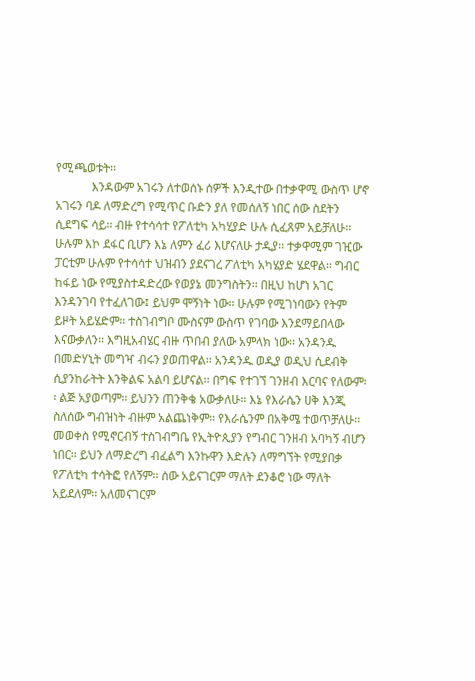የሚጫወቱት፡፡
            እንዳውም አገሩን ለተወሰኑ ሰዎች እንዲተው በተቃዋሚ ውስጥ ሆኖ አገሩን ባዶ ለማድረግ የሚጥር ቡድን ያለ የመሰለኝ ነበር ሰው ስደትን ሲደግፍ ሳይ፡፡ ብዙ የተሳሳተ የፖለቲካ አካሂያድ ሁሉ ሲፈጸም አይቻለሁ፡፡ ሁሉም እኮ ደፋር ቢሆን እኔ ለምን ፈሪ እሆናለሁ ታዲያ፡፡ ተቃዋሚም ገዢው ፓርቲም ሁሉም የተሳሳተ ህዝብን ያደናገረ ፖለቲካ አካሄያድ ሄደዋል፡፡ ግብር ከፋይ ነው የሚያስተዳድረው የወያኔ መንግስትን፡፡ በዚህ ከሆነ አገር እንዳንገባ የተፈለገው፤ ይህም ሞኝነት ነው፡፡ ሁሉም የሚገነባውን የትም ይዞት አይሄድም፡፡ ተስገብግቦ ሙስናም ውስጥ የገባው እንደማይበላው እናውቃለን፡፡ እግዚአብሄር ብዙ ጥበብ ያለው አምላክ ነው፡፡ አንዳንዱ በመድሃኒት መግዣ ብሩን ያወጠዋል፡፡ አንዳንዱ ወዲያ ወዲህ ሲደብቅ ሲያንከራትት እንቅልፍ አልባ ይሆናል፡፡ በግፍ የተገኘ ገንዘብ እርባና የለውም፡፡ ልጅ አያወጣም፡፡ ይህንን ጠንቅቄ አውቃለሁ፡፡ እኔ የእራሴን ሀቅ እንጂ ስለሰው ግብዝነት ብዙም አልጨነቅም፡፡ የእራሴንም በአቅሜ ተወጥቻለሁ፡፡ መወቀስ የሚኖርብኝ ተስገብግቤ የኢትዮጲያን የግብር ገንዘብ አባካኝ ብሆን ነበር፡፡ ይህን ለማድረግ ብፈልግ እንኩዋን እድሉን ለማግኘት የሚያበቃ የፖለቲካ ተሳትፎ የለኝም፡፡ ሰው አይናገርም ማለት ደንቆሮ ነው ማለት አይደለም፡፡ አለመናገርም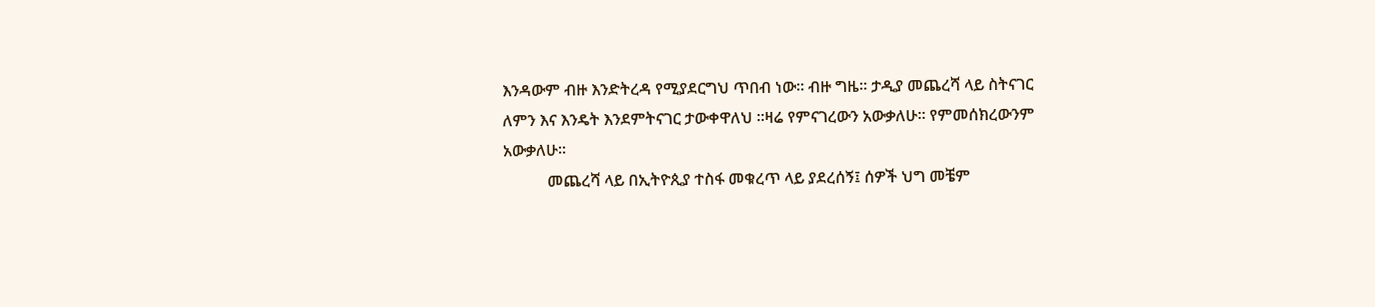እንዳውም ብዙ እንድትረዳ የሚያደርግህ ጥበብ ነው፡፡ ብዙ ግዜ፡፡ ታዲያ መጨረሻ ላይ ስትናገር ለምን እና እንዴት እንደምትናገር ታውቀዋለህ ፡፡ዛሬ የምናገረውን አውቃለሁ፡፡ የምመሰክረውንም አውቃለሁ፡፡
           መጨረሻ ላይ በኢትዮጲያ ተስፋ መቁረጥ ላይ ያደረሰኝ፤ ሰዎች ህግ መቼም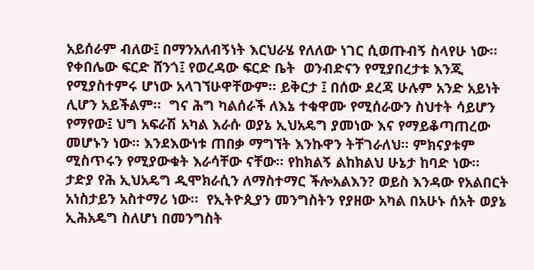አይሰራም ብለው፤ በማንአለብኝነት እርህራሄ የለለው ነገር ሲወጡብኝ ስላየሁ ነው፡፡ የቀበሌው ፍርድ ሸንጎ፤ የወረዳው ፍርድ ቤት  ወንብድናን የሚያበረታቱ እንጂ የሚያስተምሩ ሆነው አላገኘሁዋቸውም፡፡ ይቅርታ ፤ በሰው ደረጃ ሁሉም አንድ አይነት ሊሆን አይችልም፡፡  ግና ሕግ ካልሰራች ለእኔ ተቁዋሙ የሚሰራውን ስህተት ሳይሆን የማየው፤ ህግ አፍራሽ አካል እራሱ ወያኔ ኢህአዴግ ያመነው እና የማይቆጣጠረው መሆኑን ነው፡፡ እንደእውነቱ ጠበቃ ማግኘት እንኩዋን ትቸገራለህ፡፡ ምክናያቱም ሚስጥሩን የሚያውቁት እራሳቸው ናቸው፡፡ የከክልኝ ልከክልህ ሁኔታ ከባድ ነው፡፡ ታድያ የሕ ኢህአዴግ ዲሞክራሲን ለማስተማር ችሎአልእን? ወይስ እንዳው የአልበርት አነስታይን አስተማሪ ነው፡፡  የኢትዮጲያን መንግስትን የያዘው አካል በአሁኑ ሰአት ወያኔ ኢሕአዴግ ስለሆነ በመንግስት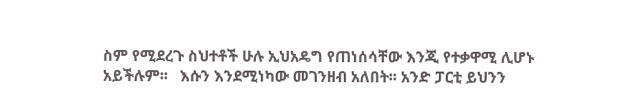ስም የሚደረጉ ስህተቶች ሁሉ ኢህአዴግ የጠነሰሳቸው እንጂ የተቃዋሚ ሊሆኑ አይችሉም፡፡   እሱን እንደሚነካው መገንዘብ አለበት፡፡ አንድ ፓርቲ ይህንን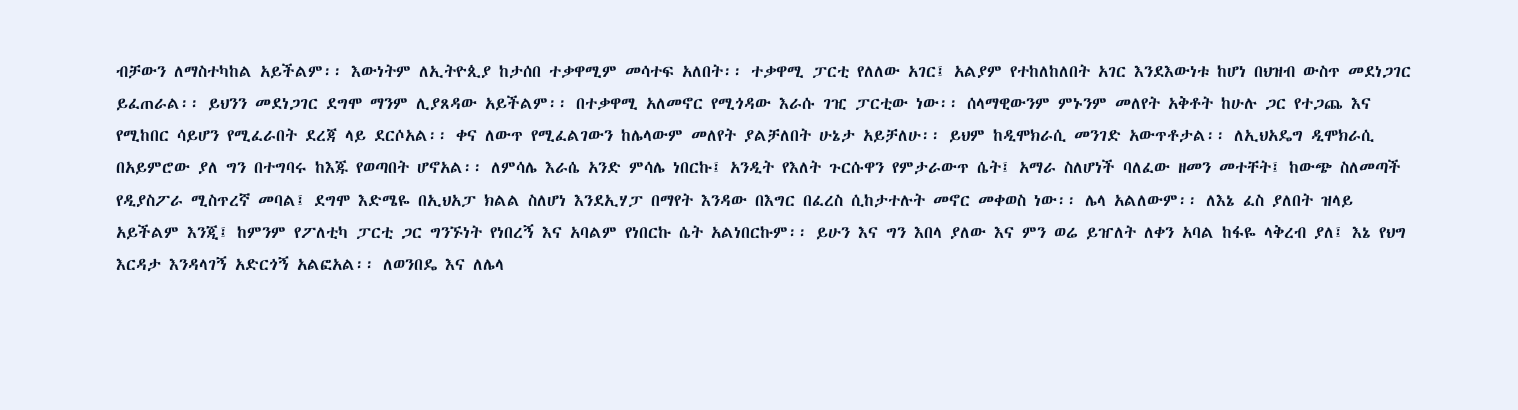ብቻውን ለማስተካከል አይችልም፡፡ እውነትም ለኢትዮጲያ ከታሰበ ተቃዋሚም መሳተፍ አለበት፡፡ ተቃዋሚ ፓርቲ የለለው አገር፤ አልያም የተከለከለበት አገር እንደእውነቱ ከሆነ በህዝብ ውስጥ መደነጋገር ይፈጠራል፡፡ ይህንን መደነጋገር ደግሞ ማንም ሊያጸዳው አይችልም፡፡ በተቃዋሚ አለመኖር የሚጎዳው እራሱ ገዢ ፓርቲው ነው፡፡ ሰላማዊውንም ምኑንም መለየት አቅቶት ከሁሉ ጋር የተጋጨ እና የሚከበር ሳይሆን የሚፈራበት ደረጃ ላይ ደርሶአል፡፡ ቀና ለውጥ የሚፈልገውን ከሌላውም መለየት ያልቻለበት ሁኔታ አይቻለሁ፡፡ ይህም ከዲሞክራሲ መንገድ አውጥቶታል፡፡ ለኢህአዴግ ዲሞክራሲ በአይምሮው ያለ ግን በተግባሩ ከእጁ የወጣበት ሆኖአል፡፡ ለምሳሌ እራሴ አንድ ምሳሌ ነበርኩ፤ አንዲት የእለት ጉርሱዋን የምታራውጥ ሴት፤ አማራ ስለሆነች ባለፈው ዘመን መተቸት፤ ከውጭ ስለመጣች የዲያስፖራ ሚስጥረኛ መባል፤ ደግሞ እድሜዬ በኢህአፓ ክልል ስለሆነ እንደኢሃፓ በማየት እንዳው በእግር በፈረስ ሲከታተሉት መኖር መቀወስ ነው፡፡ ሌላ አልለውም፡፡ ለእኔ ፈስ ያለበት ዝላይ አይችልም እንጂ፤ ከምንም የፖለቲካ ፓርቲ ጋር ግንኙነት የነበረኝ እና አባልም የነበርኩ ሴት አልነበርኩም፡፡ ይሁን እና ግን እበላ ያለው እና ምን ወሬ ይዠለት ለቀን አባል ከፋዬ ላቅረብ ያለ፤ እኔ የህግ እርዳታ እንዳላገኝ አድርጎኝ አልፎአል፡፡ ለወንበዴ እና ለሌላ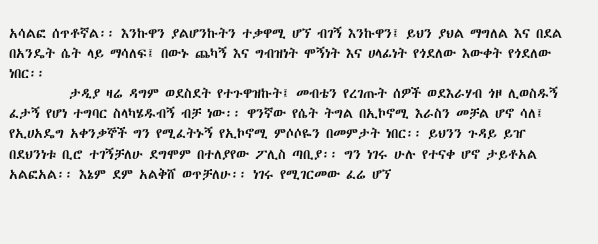አሳልፎ ሰጥቶኛል፡፡ እንኩዋን ያልሆንኩትን ተቃዋሚ ሆኘ ብገኝ እንኩዋን፤ ይህን ያህል ማግለል እና በደል በአንዴት ሴት ላይ ማሳለፍ፤ በውኑ ጨካኝ እና ግብዝነት ሞኝነት እና ሀላፊነት የጎደለው እውቀት የጎደለው ነበር፡፡
          ታዲያ ዛሬ ዳግም ወደስደት የተጉዋዝኩት፤ መብቴን የረገጡት ሰዎች ወደእራሃብ ጎዞ ሊወስዱኝ ፈታኝ የሆነ ተግባር ስላካሄዱብኝ ብቻ ነው፡፡ ዋንኛው የሴት ትግል በኢኮኖሚ እራስን መቻል ሆኖ ሳለ፤ የኢሀአዴግ አቀንቃኞች ግን የሚፈትኑኝ የኢኮኖሚ ምሶሶዬን በመምታት ነበር፡፡ ይህንን ጉዳይ ይዠ በደህንነቱ ቢሮ ተገኝቻለሁ ደግሞም በተለያየው ፖሊስ ጣቢያ፡፡ ግን ነገሩ ሁሉ የተናቀ ሆኖ ታይቶአል አልፎአል፡፡ እኔም ደም አልቅሸ ወጥቻለሁ፡፡ ነገሩ የሚገርመው ፈሬ ሆኘ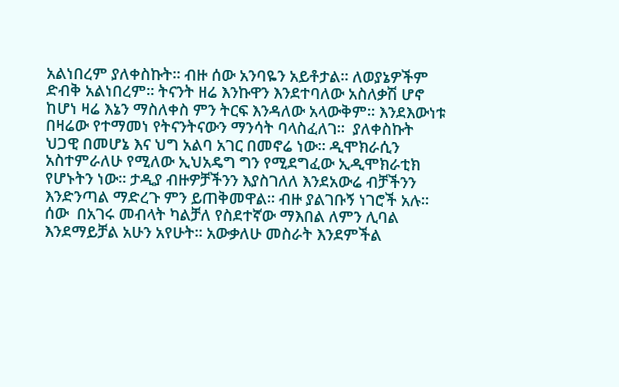አልነበረም ያለቀስኩት፡፡ ብዙ ሰው አንባዬን አይቶታል፡፡ ለወያኔዎችም ድብቅ አልነበረም፡፡ ትናንት ዘሬ እንኩዋን እንደተባለው አስለቃሽ ሆኖ ከሆነ ዛሬ እኔን ማስለቀስ ምን ትርፍ እንዳለው አላውቅም፡፡ እንደእውነቱ በዛሬው የተማመነ የትናንትናውን ማንሳት ባላስፈለገ፡፡  ያለቀስኩት ህጋዊ በመሆኔ እና ህግ አልባ አገር በመኖሬ ነው፡፡ ዲሞክራሲን አስተምራለሁ የሚለው ኢህአዴግ ግን የሚደግፈው ኢዲሞክራቲክ የሆኑትን ነው፡፡ ታዲያ ብዙዎቻችንን እያስገለለ እንደአውሬ ብቻችንን እንድንጣል ማድረጉ ምን ይጠቅመዋል፡፡ ብዙ ያልገቡኝ ነገሮች አሉ፡፡ ሰው  በአገሩ መብላት ካልቻለ የስደተኛው ማእበል ለምን ሊባል እንደማይቻል አሁን አየሁት፡፡ አውቃለሁ መስራት እንደምችል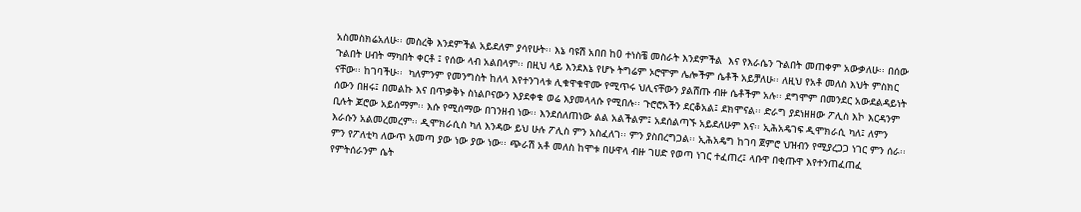አስመስክሬአለሁ፡፡ መስረቅ እንደምችል አይደለም ያሳየሁት፡፡ እኔ ባዩሽ አበበ ከ0 ተነስቼ መስራት እንደምችል  እና የእራሴን ጉልበት መጠቀም አውቃለሁ፡፡ በሰው ጉልበት ሀብት ማካበት ቀርቶ ፤ የሰው ላብ አልበላም፡፡ በዚህ ላይ እንደእኔ የሆኑ ትግሬም ኦሮሞም ሌሎችም ሴቶች አይቻለሁ፡፡ ለዚህ የአቶ መለስ እህት ምስክር ናቸው፡፡ ከገባችሁ፡፡  ካለምንም የመንግስት ከለላ እየተንገላቱ ሊቁዋቁዋሙ የሚጥሩ ህሊናቸውን ያልሸጡ ብዙ ሴቶችም አሉ፡፡ ደግሞም በመንደር አውደልዳይነት ሰውን በዘሩ፤ በመልኩ እና በጥቃቅኑ ስነልቦናውን እያደቀቁ ወሬ እያመላላሱ የሚበሉ፡፡ ጉሮሮአችን ደርቆአል፤ ደክሞናል፡፡ ድራግ ያደነዘዘው ፖሊስ እኮ እርዳንም ቢሉት ጆሮው አይሰማም፡፡ እሱ የሚሰማው በገንዘብ ነው፡፡ እንደሰለጠነው ልል አልችልም፤ አደሰልጣኙ አይደለሁም እና፡፡ ኢሕአዴገፍ ዲሞክራሲ ካለ፤ ለምን እራሱን አልመረመረም፡፡ ዲሞክራሲስ ካለ እንዳው ይህ ሁሉ ፖሊስ ምን አስፈለገ፡፡ ምን ያስበረግጋል፡፡ ኢሕአዴግ ከገባ ጀምሮ ህዝብን የሚያረጋጋ ነገር ምን ሰራ፡፡ ምን የፖለቲካ ለውጥ አመጣ ያው ነው ያው ነው፡፡ ጭራሽ አቶ መለስ ከሞቱ በሁዋላ ብዙ ገሀድ የወጣ ነገር ተፈጠረ፤ ላቡዋ በቂጡዋ እየተንጠፈጠፈ የምትሰራንም ሴት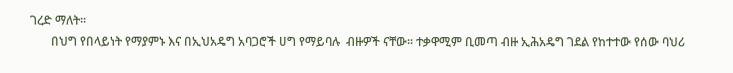ገረድ ማለት፡፡
       በህግ የበላይነት የማያምኑ እና በኢህአዴግ አባጋሮች ሀግ የማይባሉ  ብዙዎች ናቸው፡፡ ተቃዋሚም ቢመጣ ብዙ ኢሕአዴግ ገደል የከተተው የሰው ባህሪ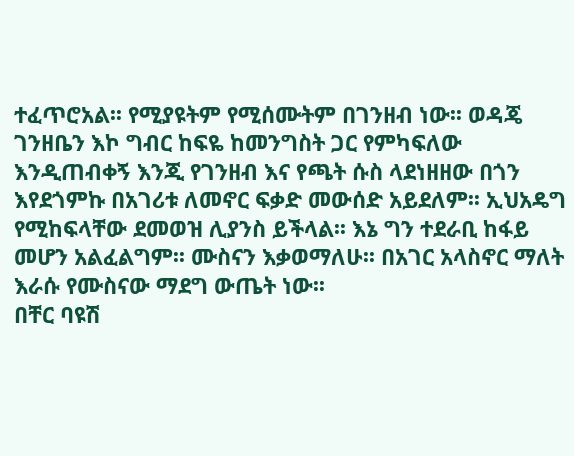ተፈጥሮአል፡፡ የሚያዩትም የሚሰሙትም በገንዘብ ነው፡፡ ወዳጄ ገንዘቤን እኮ ግብር ከፍዬ ከመንግስት ጋር የምካፍለው እንዲጠብቀኝ እንጂ የገንዘብ እና የጫት ሱስ ላደነዘዘው በጎን እየደጎምኩ በአገሪቱ ለመኖር ፍቃድ መውሰድ አይደለም፡፡ ኢህአዴግ የሚከፍላቸው ደመወዝ ሊያንስ ይችላል፡፡ እኔ ግን ተደራቢ ከፋይ መሆን አልፈልግም፡፡ ሙስናን እቃወማለሁ፡፡ በአገር አላስኖር ማለት እራሱ የሙስናው ማደግ ውጤት ነው፡፡
በቸር ባዩሽ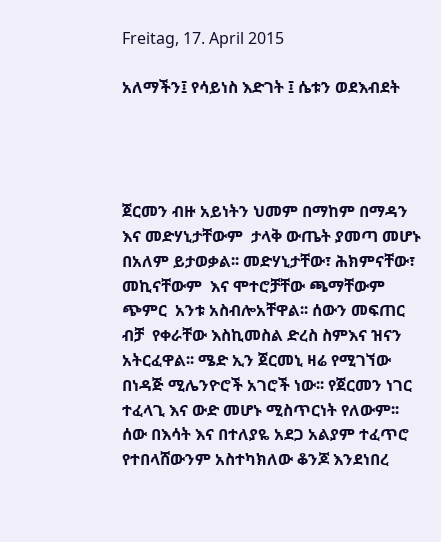Freitag, 17. April 2015

አለማችን፤ የሳይነስ እድገት ፤ ሴቱን ወደእብደት




ጀርመን ብዙ አይነትን ህመም በማከም በማዳን እና መድሃኒታቸውም  ታላቅ ውጤት ያመጣ መሆኑ በአለም ይታወቃል፡፡ መድሃኒታቸው፣ ሕክምናቸው፣  መኪናቸውም  እና ሞተሮቻቸው ጫማቸውም ጭምር  አንቱ አስብሎአቸዋል፡፡ ሰውን መፍጠር ብቻ  የቀራቸው እስኪመስል ድረስ ስምእና ዝናን አትርፈዋል፡፡ ሜድ ኢን ጀርመኒ ዛሬ የሚገኘው በነዳጅ ሚሌንዮሮች አገሮች ነው፡፡ የጀርመን ነገር ተፈላጊ እና ውድ መሆኑ ሚስጥርነት የለውም፡፡ ሰው በእሳት እና በተለያዬ አደጋ አልያም ተፈጥሮ  የተበላሸውንም አስተካክለው ቆንጆ እንደነበረ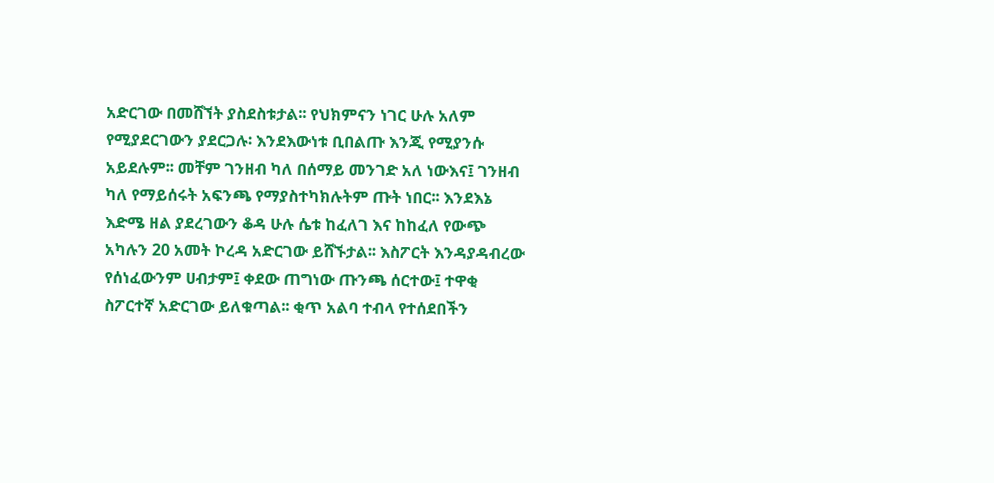አድርገው በመሸኘት ያስደስቱታል፡፡ የህክምናን ነገር ሁሉ አለም የሚያደርገውን ያደርጋሉ፡ እንደእውነቱ ቢበልጡ እንጂ የሚያንሱ አይደሉም፡፡ መቸም ገንዘብ ካለ በሰማይ መንገድ አለ ነውእና፤ ገንዘብ ካለ የማይሰሩት አፍንጫ የማያስተካክሉትም ጡት ነበር፡፡ እንደእኔ እድሜ ዘል ያደረገውን ቆዳ ሁሉ ሴቱ ከፈለገ እና ከከፈለ የውጭ አካሉን 20 አመት ኮረዳ አድርገው ይሸኙታል፡፡ እስፖርት እንዳያዳብረው የሰነፈውንም ሀብታም፤ ቀደው ጠግነው ጡንጫ ሰርተው፤ ተዋቂ ስፖርተኛ አድርገው ይለቁጣል፡፡ ቂጥ አልባ ተብላ የተሰደበችን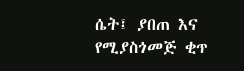ሴት፤ ያበጠ እና የሚያስጎመጅ ቂጥ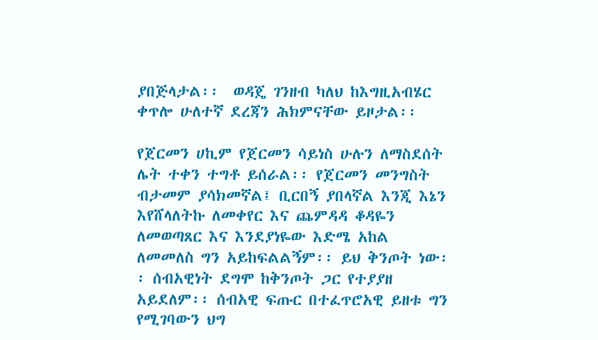ያበጅላታል፡፡  ወዳጄ ገንዘብ ካለህ ከእግዚአብሄር ቀጥሎ ሁለተኛ ደረጃን ሕክምናቸው ይዞታል፡፡

የጀርመን ሀኪም የጀርመን ሳይነስ ሁሉን ለማስደሰት ሌት ተቀን ተግቶ ይሰራል፡፡ የጀርመን መንግስት ብታመም ያሳክመኛል፤ ቢርበኝ ያበላኛል እንጂ እኔን እየሸላለትኩ ለመቀየር እና ጨምዳዳ ቆዳዬን ለመወጣጸር እና እንደያነዬው እድሜ አከል ለመመለስ ግን አይከፍልልኝም፡፡ ይህ ቅንጦት ነው፡፡ ሰብአዊነት ደግሞ ከቅንጦት ጋር የተያያዘ አይደለም፡፡ ሰብአዊ ፍጡር በተፈጥሮአዊ ይዘቱ ግን የሚገባውን ህግ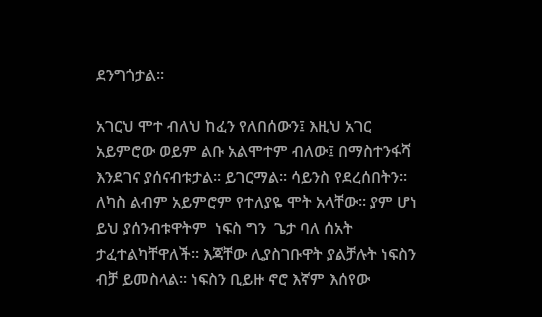ደንግጎታል፡፡

አገርህ ሞተ ብለህ ከፈን የለበሰውን፤ እዚህ አገር  አይምሮው ወይም ልቡ አልሞተም ብለው፤ በማስተንፋሻ እንደገና ያሰናብቱታል፡፡ ይገርማል፡፡ ሳይንስ የደረሰበትን፡፡ ለካስ ልብም አይምሮም የተለያዬ ሞት አላቸው፡፡ ያም ሆነ ይህ ያሰንብቱዋትም  ነፍስ ግን  ጌታ ባለ ሰአት ታፈተልካቸዋለች፡፡ እጃቸው ሊያስገቡዋት ያልቻሉት ነፍስን  ብቻ ይመስላል፡፡ ነፍስን ቢይዙ ኖሮ እኛም እሰየው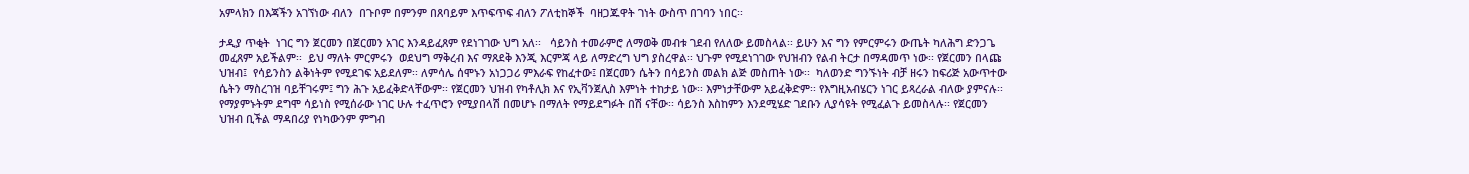አምላክን በእጃችን አገኘነው ብለን  በጉቦም በምንም በጸባይም እጥፍጥፍ ብለን ፖለቲከኞች  ባዘጋጁዋት ገነት ውስጥ በገባን ነበር፡፡

ታዲያ ጥቂት  ነገር ግን ጀርመን በጀርመን አገር እንዳይፈጸም የደነገገው ህግ አለ፡፡   ሳይንስ ተመራምሮ ለማወቅ መብቱ ገደብ የለለው ይመስላል፡፡ ይሁን እና ግን የምርምሩን ውጤት ካለሕግ ድንጋጌ መፈጸም አይችልም፡፡  ይህ ማለት ምርምሩን  ወደህግ ማቅረብ እና ማጸደቅ እንጂ እርምጃ ላይ ለማድረግ ህግ ያስረዋል፡፡ ህጉም የሚደነገገው የህዝብን የልብ ትርታ በማዳመጥ ነው፡፡ የጀርመን በላጩ ህዝብ፤  የሳይንስን ልቅነትም የሚደገፍ አይደለም፡፡ ለምሳሌ ሰሞኑን አነጋጋሪ ምእራፍ የከፈተው፤ በጀርመን ሴትን በሳይንስ መልክ ልጅ መስጠት ነው፡፡  ካለወንድ ግንኙነት ብቻ ዘሩን ከፍሪጅ አውጥተው ሴትን ማስረገዝ ባይቸገሩም፤ ግን ሕጉ አይፈቅድላቸውም፡፡ የጀርመን ህዝብ የካቶሊክ እና የኢቫንጀሊስ እምነት ተከታይ ነው፡፡ እምነታቸውም አይፈቅድም፡፡ የእግዚአብሄርን ነገር ይጻረራል ብለው ያምናሉ፡፡ የማያምኑትም ደግሞ ሳይነስ የሚሰራው ነገር ሁሉ ተፈጥሮን የሚያበላሽ በመሆኑ በማለት የማይደግፉት በሽ ናቸው፡፡ ሳይንስ እስከምን እንደሚሄድ ገደቡን ሊያሳዩት የሚፈልጉ ይመስላሉ፡፡ የጀርመን ህዝብ ቢችል ማዳበሪያ የነካውንም ምግብ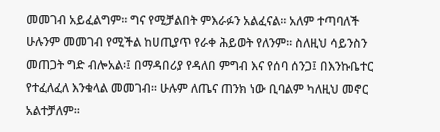መመገብ አይፈልግም፡፡ ግና የሚቻልበት ምእራፉን አልፈናል፡፡ አለም ተጣባለች ሁሉንም መመገብ የሚችል ከሀጢያጥ የራቀ ሕይወት የለንም፡፡ ስለዚህ ሳይንስን መጠጋት ግድ ብሎአል፡፤ በማዳበሪያ የዳለበ ምግብ እና የሰባ ሰንጋ፤ በእንኩቤተር የተፈለፈለ እንቁላል መመገብ፡፡ ሁሉም ለጤና ጠንክ ነው ቢባልም ካለዚህ መኖር አልተቻለም፡፡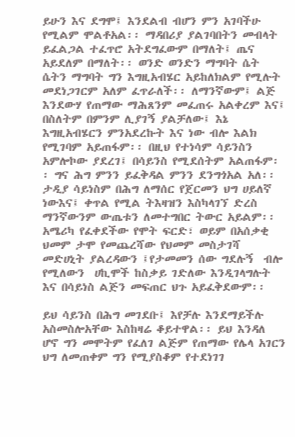ይሁን እና ደግሞ፤ እንደልብ ብሆን ምን አገባችሁ የሚልም ሞልቶአል፡፡ ማዳበሪያ ያልገባበትን መብላት ይፈልጋል ተፈጥሮ አትደግፈውም በማለት፤ ጤና አይደለም በማለት፡፡ ወንድ ወንድን ማግባት ሴት ሴትን ማግባት ግን እግዚአብሄር አይከለክልም የሚሉት መደነጋገርም አለም ፈጥራለች፡፡ ለማንኛውም፤ ልጅ እንደውሃ የጠማው ማሕጸንም መፈጠሩ አልቀረም እና፤ በስለትም በምንም ሊያገኝ ያልቻለው፤ እኔ እግዚአብሄርን ምንአደረኩት እና ነው ብሎ እልክ የሚገባም አይጠፋም፡፡ በዚህ የተነሳም ሳይንስን አምሎኮው ያደረገ፤ በሳይንስ የሚደሰትም አልጠፋም፡፡ ግና ሕግ ምንን ይፈቅዳል ምንን ደንግጎአል አለ፡፡ ታዲያ ሳይነስም በሕግ ለማሰር የጀርመን ህግ ሀይለኛ ነውእና፤ ቀጥል የሚል ትእዛዝን እስካላገኘ ድረስ ማንኛውንም ውጤቱን ለመተግበር ትውር አይልም፡፡ አሜሪካ የፈቀደችው የሞት ፍርድ፣ ወይም በአሰቃቂ ህመም ታሞ የመጨረሻው የህመም መስታገሻ መድሀኒት ያልረዳውን ፤የታመመን ሰው ግደሉኝ  ብሎ የሚለውን  ሀኪሞች ከስቃይ ገድለው እንዲገላግሉት እና በሳይነስ ልጅን መፍጠር ህጉ አይፈቅደውም፡፡

ይህ ሳይንስ በሕግ መገደቡ፤ እየቻሉ እንደማይችሉ አስመስሎአቸው እስከዛሬ ቆይተዋል፡፡ ይህ እንዳለ ሆኖ ግን መሞትም የፈለገ ልጅም የጠማው የሌላ አገርን ህግ ለመጠቀም ግን የሚያስቆም የተደነገገ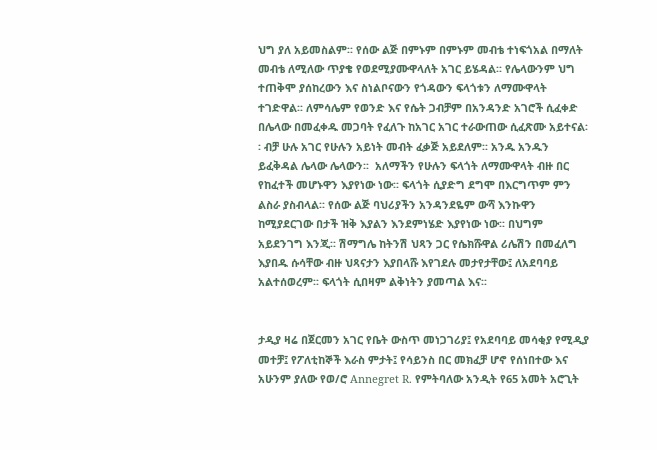ህግ ያለ አይመስልም፡፡ የሰው ልጅ በምኑም በምኑም መብቴ ተነፍጎአል በማለት መብቴ ለሚለው ጥያቄ የወደሚያሙዋላለት አገር ይሄዳል፡፡ የሌላውንም ህግ ተጠቅሞ ያሰከረውን እና ስነልቦናውን የጎዳውን ፍላጎቱን ለማሙዋላት ተገድዋል፡፡ ለምሳሌም የወንድ እና የሴት ጋብቻም በአንዳንድ አገሮች ሲፈቀድ በሌላው በመፈቀዱ መጋባት የፈለጉ ከአገር አገር ተራውጠው ሲፈጽሙ አይተናል፡፡ ብቻ ሁሉ አገር የሁሉን አይነት መብት ፈቃጅ አይደለም፡፡ አንዱ አንዱን ይፈቅዳል ሌላው ሌላውን፡፡  አለማችን የሁሉን ፍላጎት ለማሙዋላት ብዙ በር የከፈተች መሆኑዋን እያየነው ነው፡፡ ፍላጎት ሲያድግ ደግሞ በእርግጥም ምን ልስራ ያስብላል፡፡ የሰው ልጅ ባህሪያችን አንዳንደዬም ውሻ እንኩዋን ከሚያደርገው በታች ዝቅ እያልን እንደምነሄድ እያየነው ነው፡፡ በህግም አይደንገግ እንጂ፡፡ ሽማግሌ ከትንሽ ህጻን ጋር የሴክሹዋል ሪሌሽን በመፈለግ እያበዱ ሱሳቸው ብዙ ህጻናታን እያበላሹ እየገደሉ መታየታቸው፤ ለአደባባይ አልተሰወረም፡፡ ፍላጎት ሲበዛም ልቅነትን ያመጣል እና፡፡


ታዲያ ዛሬ በጀርመን አገር የቤት ውስጥ መነጋገሪያ፤ የአደባባይ መሳቂያ የሚዲያ መተቻ፤ የፖለቲከኞች እራስ ምታት፤ የሳይንስ በር መክፈቻ ሆኖ የሰነበተው እና አሁንም ያለው የወ/ሮ Annegret R. የምትባለው አንዲት የ65 አመት አሮጊት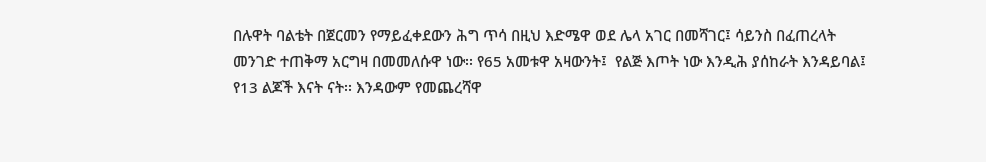በሉዋት ባልቴት በጀርመን የማይፈቀደውን ሕግ ጥሳ በዚህ እድሜዋ ወደ ሌላ አገር በመሻገር፤ ሳይንስ በፈጠረላት መንገድ ተጠቅማ አርግዛ በመመለሱዋ ነው፡፡ የ65 አመቱዋ አዛውንት፤  የልጅ እጦት ነው እንዲሕ ያሰከራት እንዳይባል፤ የ13 ልጆች እናት ናት፡፡ እንዳውም የመጨረሻዋ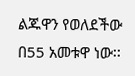ልጁዋን የወለደችው በ55 አመቱዋ ነው፡፡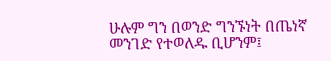ሁሉም ግን በወንድ ግንኙነት በጤነኛ መንገድ የተወለዱ ቢሆንም፤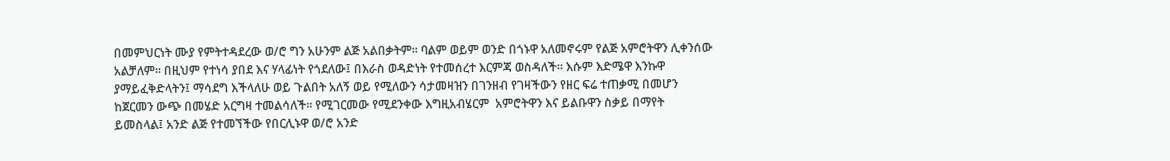በመምህርነት ሙያ የምትተዳደረው ወ/ሮ ግን አሁንም ልጅ አልበቃትም፡፡ ባልም ወይም ወንድ በጎኑዋ አለመኖሩም የልጅ አምሮትዋን ሊቀንሰው አልቻለም፡፡ በዚህም የተነሳ ያበደ እና ሃላፊነት የጎደለው፤ በእራስ ወዳድነት የተመሰረተ እርምጃ ወስዳለች፡፡ እሱም እድሜዋ እንኩዋ ያማይፈቅድላትን፤ ማሳደግ እችላለሁ ወይ ጉልበት አለኝ ወይ የሚለውን ሳታመዛዝን በገንዘብ የገዛችውን የዘር ፍሬ ተጠቃሚ በመሆን ከጀርመን ውጭ በመሄድ አርግዛ ተመልሳለች፡፡ የሚገርመው የሚደንቀው እግዚአብሄርም  አምሮትዋን እና ይልቡዋን ስቃይ በማየት ይመስላል፤ አንድ ልጅ የተመኘችው የበርሊኑዋ ወ/ሮ አንድ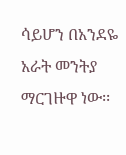ሳይሆን በአንደዬ አራት መንትያ ማርገዙዋ ነው፡፡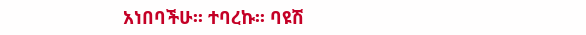አነበባችሁ፡፡ ተባረኩ፡፡ ባዩሽ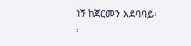ነኝ ከጀርመን አደባባይ፡፡